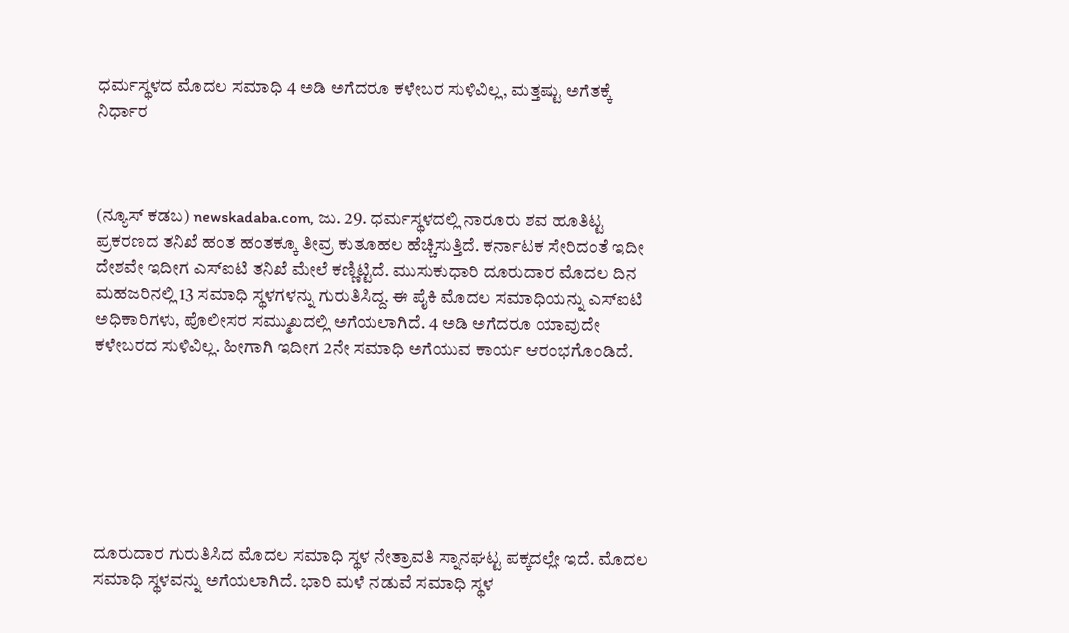ಧರ್ಮಸ್ಥಳದ ಮೊದಲ ಸಮಾಧಿ 4 ಅಡಿ ಅಗೆದರೂ ಕಳೇಬರ ಸುಳಿವಿಲ್ಲ, ಮತ್ತಷ್ಟು ಅಗೆತಕ್ಕೆ ನಿರ್ಧಾರ



(ನ್ಯೂಸ್ ಕಡಬ) newskadaba.com, ಜು. 29. ಧರ್ಮಸ್ಥಳದಲ್ಲಿ ನಾರೂರು ಶವ ಹೂತಿಟ್ಟ ಪ್ರಕರಣದ ತನಿಖೆ ಹಂತ ಹಂತಕ್ಕೂ ತೀವ್ರ ಕುತೂಹಲ ಹೆಚ್ಚಿಸುತ್ತಿದೆ. ಕರ್ನಾಟಕ ಸೇರಿದಂತೆ ಇದೀ ದೇಶವೇ ಇದೀಗ ಎಸ್ಐಟಿ ತನಿಖೆ ಮೇಲೆ ಕಣ್ಣಿಟ್ಟಿದೆ. ಮುಸುಕುಧಾರಿ ದೂರುದಾರ ಮೊದಲ ದಿನ ಮಹಜರಿನಲ್ಲಿ 13 ಸಮಾಧಿ ಸ್ಥಳಗಳನ್ನು ಗುರುತಿಸಿದ್ದ. ಈ ಪೈಕಿ ಮೊದಲ ಸಮಾಧಿಯನ್ನು ಎಸ್ಐಟಿ ಅಧಿಕಾರಿಗಳು, ಪೊಲೀಸರ ಸಮ್ಮುಖದಲ್ಲಿ ಅಗೆಯಲಾಗಿದೆ. 4 ಅಡಿ ಅಗೆದರೂ ಯಾವುದೇ ಕಳೇಬರದ ಸುಳಿವಿಲ್ಲ. ಹೀಗಾಗಿ ಇದೀಗ 2ನೇ ಸಮಾಧಿ ಅಗೆಯುವ ಕಾರ್ಯ ಆರಂಭಗೊಂಡಿದೆ.







ದೂರುದಾರ ಗುರುತಿಸಿದ ಮೊದಲ ಸಮಾಧಿ ಸ್ಥಳ ನೇತ್ರಾವತಿ ಸ್ನಾನಘಟ್ಟ ಪಕ್ಕದಲ್ಲೇ ಇದೆ. ಮೊದಲ ಸಮಾಧಿ ಸ್ಥಳವನ್ನು ಅಗೆಯಲಾಗಿದೆ. ಭಾರಿ ಮಳೆ ನಡುವೆ ಸಮಾಧಿ ಸ್ಥಳ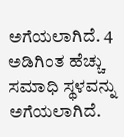ಅಗೆಯಲಾಗಿದೆ. 4 ಅಡಿಗಿಂತ ಹೆಚ್ಚು ಸಮಾಧಿ ಸ್ಥಳವನ್ನು ಅಗೆಯಲಾಗಿದೆ.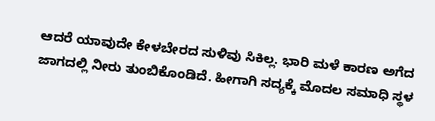ಆದರೆ ಯಾವುದೇ ಕೇಳಬೇರದ ಸುಳಿವು ಸಿಕಿಲ್ಲ. ಭಾರಿ ಮಳೆ ಕಾರಣ ಅಗೆದ ಜಾಗದಲ್ಲಿ ನೀರು ತುಂಬಿಕೊಂಡಿದೆ. ಹೀಗಾಗಿ ಸದ್ಯಕ್ಕೆ ಮೊದಲ ಸಮಾಧಿ ಸ್ಥಳ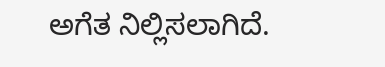ಅಗೆತ ನಿಲ್ಲಿಸಲಾಗಿದೆ.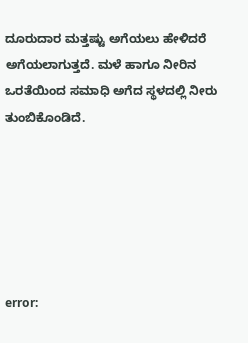ದೂರುದಾರ ಮತ್ತಷ್ಟು ಅಗೆಯಲು ಹೇಳಿದರೆ ಅಗೆಯಲಾಗುತ್ತದೆ. ಮಳೆ ಹಾಗೂ ನೀರಿನ ಒರತೆಯಿಂದ ಸಮಾಧಿ ಅಗೆದ ಸ್ಥಳದಲ್ಲಿ ನೀರು ತುಂಬಿಕೊಂಡಿದೆ.






error: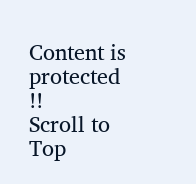Content is protected !!
Scroll to Top